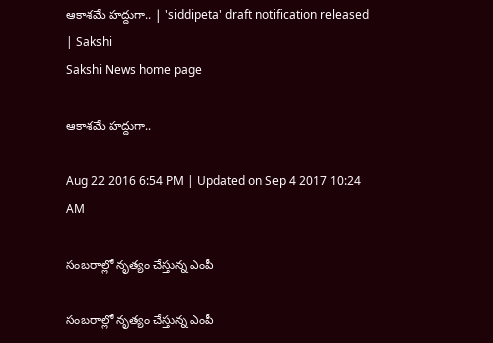ఆకాశమే హద్దుగా.. | 'siddipeta' draft notification released | Sakshi
Sakshi News home page

ఆకాశమే హద్దుగా..

Aug 22 2016 6:54 PM | Updated on Sep 4 2017 10:24 AM

సంబరాల్లో నృత్యం చేస్తున్న ఎంపీ

సంబరాల్లో నృత్యం చేస్తున్న ఎంపీ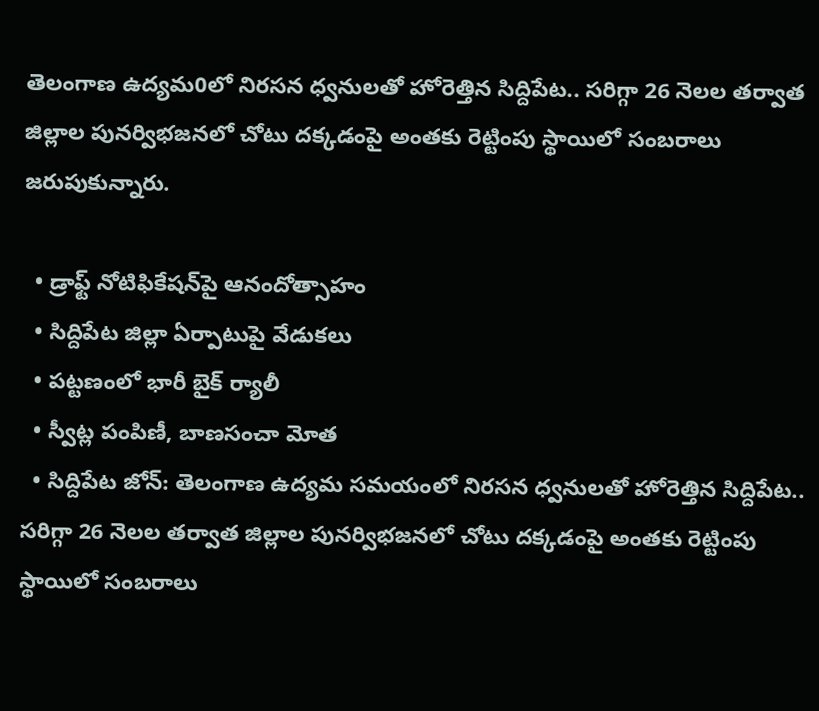తెలంగాణ ఉద్యమ0లో నిరసన ధ్వనులతో హోరెత్తిన సిద్దిపేట.. సరిగ్గా 26 నెలల తర్వాత జిల్లాల పునర్విభజనలో చోటు దక్కడంపై అంతకు రెట్టింపు స్థాయిలో సంబరాలు జరుపుకున్నారు.

  • డ్రాఫ్ట్‌ నోటిఫికేషన్‌పై ఆనందోత్సాహం
  • సిద్దిపేట జిల్లా ఏర్పాటుపై వేడుకలు
  • పట్టణంలో భారీ బైక్‌ ర్యాలీ
  • స్వీట్ల పంపిణీ, బాణసంచా మోత
  • సిద్దిపేట జోన్‌: తెలంగాణ ఉద్యమ సమయంలో నిరసన ధ్వనులతో హోరెత్తిన సిద్దిపేట.. సరిగ్గా 26 నెలల తర్వాత జిల్లాల పునర్విభజనలో చోటు దక్కడంపై అంతకు రెట్టింపు స్థాయిలో సంబరాలు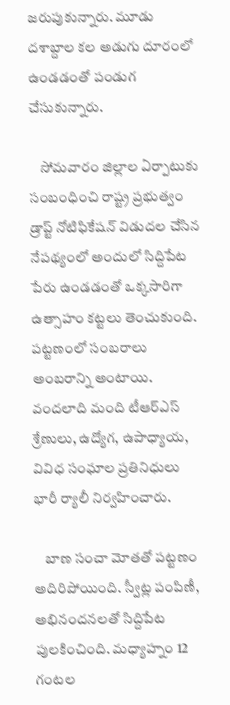జరుపుకున్నారు. మూడు దశాబ్దాల కల అడుగు దూరంలో ఉండడంతో పండుగ చేసుకున్నారు.

    సోమవారం జిల్లాల ఏర్పాటుకు సంబంధించి రాష్ట్ర ప్రభుత్వం డ్రాప్ట్‌ నోటిఫికేషన్‌ విడుదల చేసిన నేపథ్యంలో అందులో సిద్దిపేట పేరు ఉండడంతో ఒక్కసారిగా ఉత్సాహం కట్టలు తెంచుకుంది. పట్టణంలో సంబరాలు అంబరాన్ని అంటాయి. వందలాది మంది టీఆర్ఎస్‌ శ్రేణులు, ఉద్యోగ, ఉపాధ్యాయ, వివిధ సంఘాల ప్రతినిధులు భారీ ర్యాలీ నిర్వహించారు.

    బాణ సంచా మోతతో పట్టణం అదిరిపోయింది. స్వీట్ల పంపిణీ, అభినందనలతో సిద్దిపేట పులకించింది. మధ్యాహ్నం 12 గంటల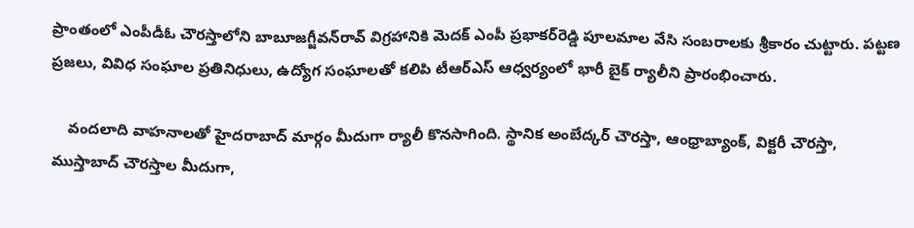ప్రాంతంలో ఎంపీడీఓ చౌరస్తాలోని బాబూజగ్జీవన్‌రావ్‌ విగ్రహానికి మెదక్‌ ఎంపీ ప్రభాకర్‌రెడ్డి పూలమాల వేసి సంబరాలకు శ్రీకారం చుట్టారు. పట్టణ ప్రజలు, వివిధ సంఘాల ప్రతినిధులు, ఉద్యోగ సంఘాలతో కలిపి టీఆర్‌ఎస్‌ ఆధ్వర్యంలో భారీ బైక్‌ ర్యాలీని ప్రారంభించారు.

    వందలాది వాహనాలతో హైదరాబాద్‌ మార్గం మీదుగా ర్యాలీ కొనసాగింది. స్థానిక అంబేద్కర్‌ చౌరస్తా, ఆంధ్రాబ్యాంక్‌, విక్టరీ చౌరస్తా, ముస్తాబాద్‌ చౌరస్తాల మీదుగా,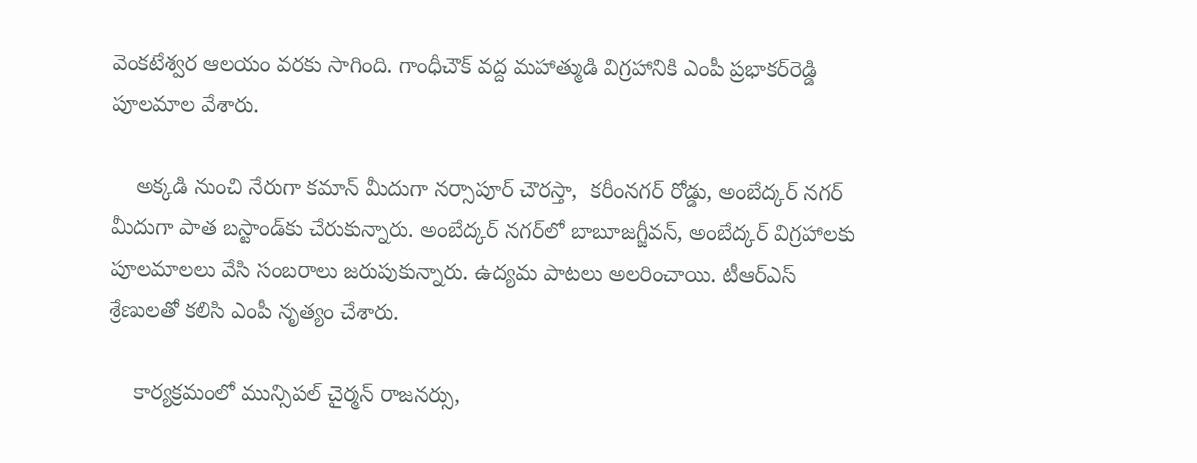వెంకటేశ్వర ఆలయం వరకు సాగింది. గాంధీచౌక్‌ వద్ద మహాత్ముడి విగ్రహానికి ఎంపీ ప్రభాకర్‌రెడ్డి పూలమాల వేశారు.

    అక్కడి నుంచి నేరుగా కమాన్‌ మీదుగా నర్సాపూర్‌ చౌరస్తా,  కరీంనగర్‌ రోడ్డు, అంబేద్కర్‌ నగర్‌ మీదుగా పాత బస్టాండ్‌కు చేరుకున్నారు. అంబేద్కర్‌ నగర్‌లో బాబూజగ్జీవన్‌, అంబేద్కర్‌ విగ్రహాలకు పూలమాలలు వేసి సంబరాలు జరుపుకున్నారు. ఉద్యమ పాటలు అలరించాయి. టీఆర్‌ఎస్‌ శ్రేణులతో కలిసి ఎంపీ నృత్యం చేశారు.

    కార్యక్రమంలో మున్సిపల్‌ చైర్మన్‌ రాజనర్సు,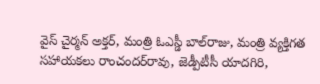వైస్‌ చైర్మన్‌ అక్తర్‌, మంత్రి ఓఎస్డీ బాల్‌రాజు, మంత్రి వ్యక్తిగత సహాయకలు రాంచందర్‌రావు, జెడ్పీటీసీ యాదగిరి,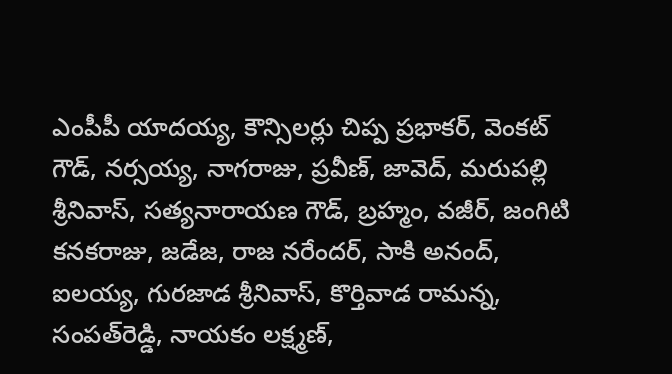ఎంపీపీ యాదయ్య, కౌన్సిలర్లు చిప్ప ప్రభాకర్‌, వెంకట్‌ గౌడ్‌, నర్సయ్య, నాగరాజు, ప్రవీణ్‌, జావెద్‌, మరుపల్లి శ్రీనివాస్‌, సత్యనారాయణ గౌడ్‌, బ్రహ్మం, వజీర్‌, జంగిటి కనకరాజు, జడేజ, రాజ నరేందర్, సాకి అనంద్, ఐలయ్య, గురజాడ శ్రీనివాస్‌, కొర్తివాడ రామన్న, సంపత్‌రెడ్డి, నాయకం లక్ష్మణ్‌,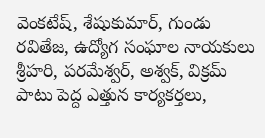వెంకటేష్‌, శేషుకుమార్‌, గుండు రవితేజ, ఉద్యోగ సంఘాల నాయకులు శ్రీహరి, పరమేశ్వర్‌, అశ్వక్‌, విక్రమ్‌ పాటు పెద్ద ఎత్తున కార్యకర్తలు,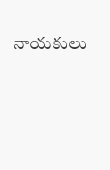నాయకులు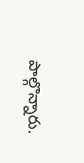పాల్గొన్నారు.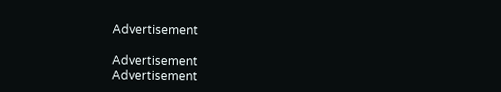Advertisement

Advertisement
Advertisement